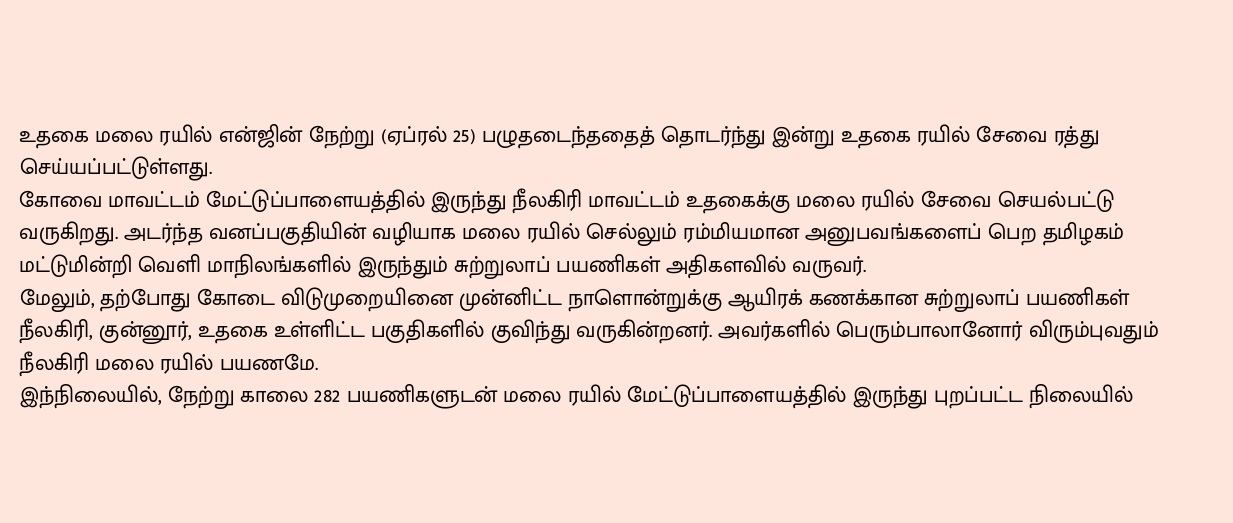உதகை மலை ரயில் என்ஜின் நேற்று (ஏப்ரல் 25) பழுதடைந்ததைத் தொடர்ந்து இன்று உதகை ரயில் சேவை ரத்து செய்யப்பட்டுள்ளது.
கோவை மாவட்டம் மேட்டுப்பாளையத்தில் இருந்து நீலகிரி மாவட்டம் உதகைக்கு மலை ரயில் சேவை செயல்பட்டு வருகிறது. அடர்ந்த வனப்பகுதியின் வழியாக மலை ரயில் செல்லும் ரம்மியமான அனுபவங்களைப் பெற தமிழகம் மட்டுமின்றி வெளி மாநிலங்களில் இருந்தும் சுற்றுலாப் பயணிகள் அதிகளவில் வருவர்.
மேலும், தற்போது கோடை விடுமுறையினை முன்னிட்ட நாளொன்றுக்கு ஆயிரக் கணக்கான சுற்றுலாப் பயணிகள் நீலகிரி, குன்னூர், உதகை உள்ளிட்ட பகுதிகளில் குவிந்து வருகின்றனர். அவர்களில் பெரும்பாலானோர் விரும்புவதும் நீலகிரி மலை ரயில் பயணமே.
இந்நிலையில், நேற்று காலை 282 பயணிகளுடன் மலை ரயில் மேட்டுப்பாளையத்தில் இருந்து புறப்பட்ட நிலையில்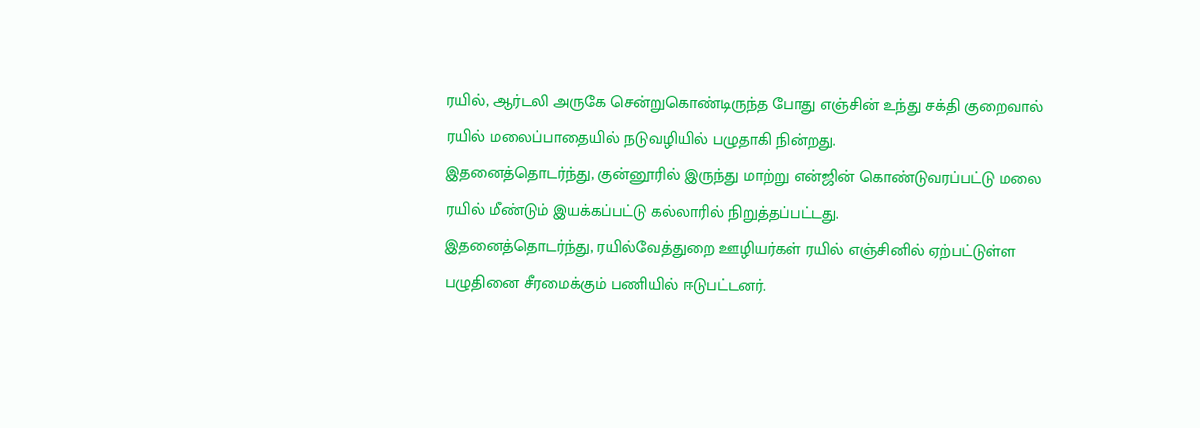ரயில், ஆர்டலி அருகே சென்றுகொண்டிருந்த போது எஞ்சின் உந்து சக்தி குறைவால் ரயில் மலைப்பாதையில் நடுவழியில் பழுதாகி நின்றது.
இதனைத்தொடர்ந்து, குன்னூரில் இருந்து மாற்று என்ஜின் கொண்டுவரப்பட்டு மலை ரயில் மீண்டும் இயக்கப்பட்டு கல்லாரில் நிறுத்தப்பட்டது.
இதனைத்தொடர்ந்து, ரயில்வேத்துறை ஊழியர்கள் ரயில் எஞ்சினில் ஏற்பட்டுள்ள பழுதினை சீரமைக்கும் பணியில் ஈடுபட்டனர்.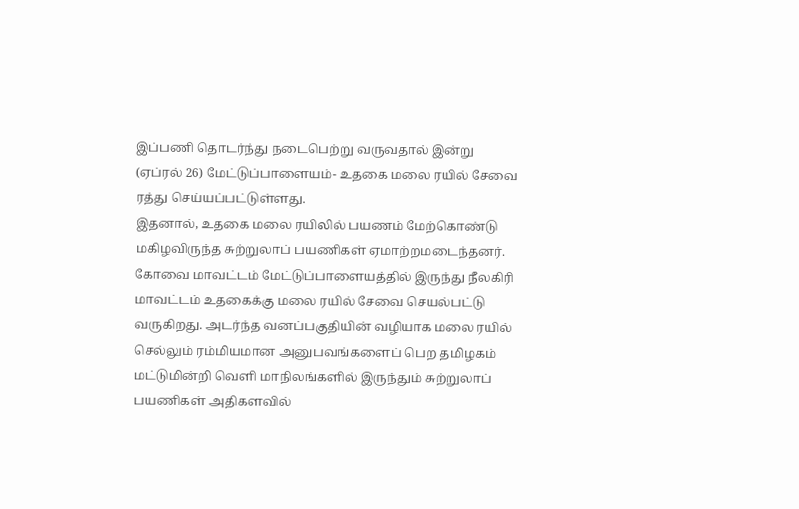இப்பணி தொடர்ந்து நடைபெற்று வருவதால் இன்று (ஏப்ரல் 26) மேட்டுப்பாளையம்- உதகை மலை ரயில் சேவை ரத்து செய்யப்பட்டுள்ளது.
இதனால், உதகை மலை ரயிலில் பயணம் மேற்கொண்டு மகிழவிருந்த சுற்றுலாப் பயணிகள் ஏமாற்றமடைந்தனர்.
கோவை மாவட்டம் மேட்டுப்பாளையத்தில் இருந்து நீலகிரி மாவட்டம் உதகைக்கு மலை ரயில் சேவை செயல்பட்டு வருகிறது. அடர்ந்த வனப்பகுதியின் வழியாக மலை ரயில் செல்லும் ரம்மியமான அனுபவங்களைப் பெற தமிழகம் மட்டுமின்றி வெளி மாநிலங்களில் இருந்தும் சுற்றுலாப் பயணிகள் அதிகளவில்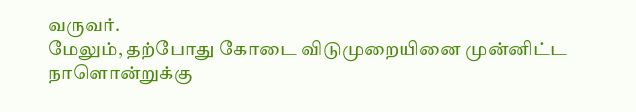வருவர்.
மேலும், தற்போது கோடை விடுமுறையினை முன்னிட்ட நாளொன்றுக்கு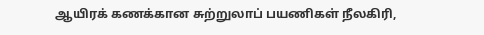ஆயிரக் கணக்கான சுற்றுலாப் பயணிகள் நீலகிரி,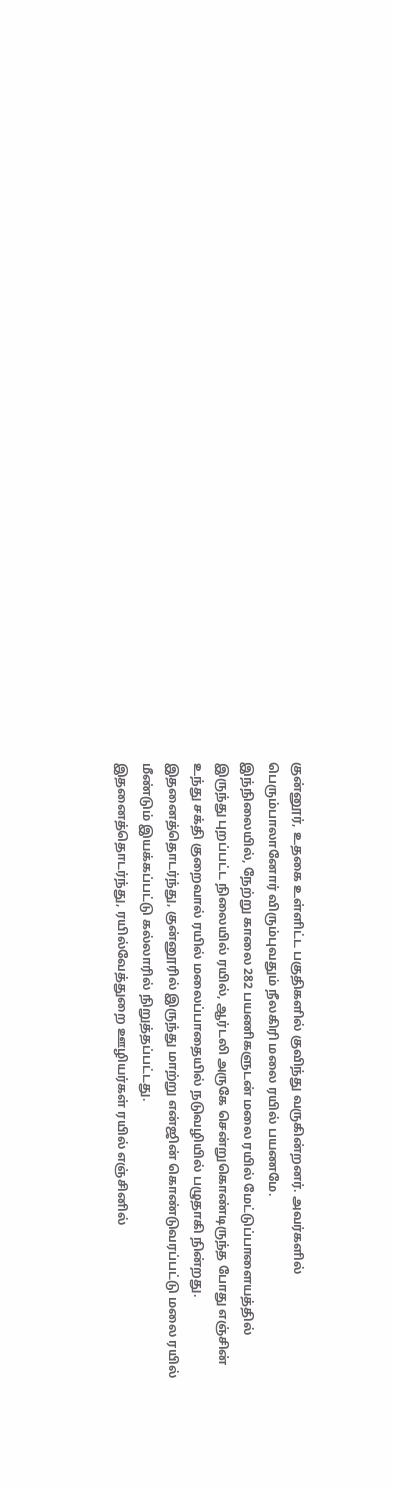குன்னூர், உதகை உள்ளிட்ட பகுதிகளில் குவிந்து வருகின்றனர். அவர்களில் பெரும்பாலானோர் விரும்புவதும் நீலகிரி மலை ரயில் பயணமே.
இந்நிலையில், நேற்று காலை 282 பயணிகளுடன் மலை ரயில் மேட்டுப்பாளையத்தில் இருந்து புறப்பட்ட நிலையில் ரயில், ஆர்டலி அருகே சென்றுகொண்டிருந்த போது எஞ்சின் உந்து சக்தி குறைவால் ரயில் மலைப்பாதையில் நடுவழியில் பழுதாகி நின்றது.
இதனைத்தொடர்ந்து, குன்னூரில் இருந்து மாற்று என்ஜின் கொண்டுவரப்பட்டு மலை ரயில் மீண்டும் இயக்கப்பட்டு கல்லாரில் நிறுத்தப்பட்டது.
இதனைத்தொடர்ந்து, ரயில்வேத்துறை ஊழியர்கள் ரயில் எஞ்சினில்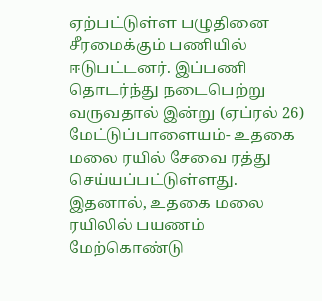ஏற்பட்டுள்ள பழுதினை சீரமைக்கும் பணியில் ஈடுபட்டனர். இப்பணி தொடர்ந்து நடைபெற்று வருவதால் இன்று (ஏப்ரல் 26) மேட்டுப்பாளையம்- உதகை மலை ரயில் சேவை ரத்து செய்யப்பட்டுள்ளது.
இதனால், உதகை மலை ரயிலில் பயணம் மேற்கொண்டு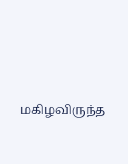மகிழவிருந்த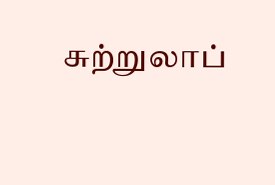சுற்றுலாப்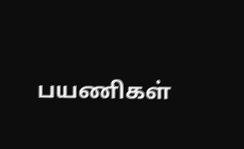பயணிகள்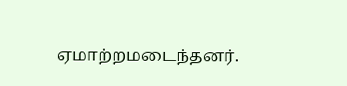ஏமாற்றமடைந்தனர்.